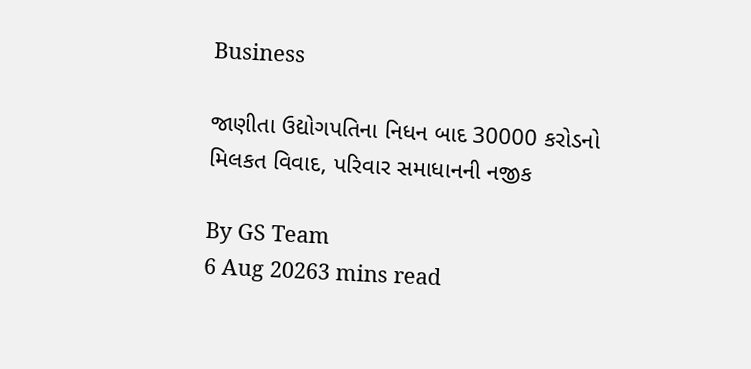Business

જાણીતા ઉદ્યોગપતિના નિધન બાદ 30000 કરોડનો મિલકત વિવાદ, પરિવાર સમાધાનની નજીક

By GS Team
6 Aug 20263 mins read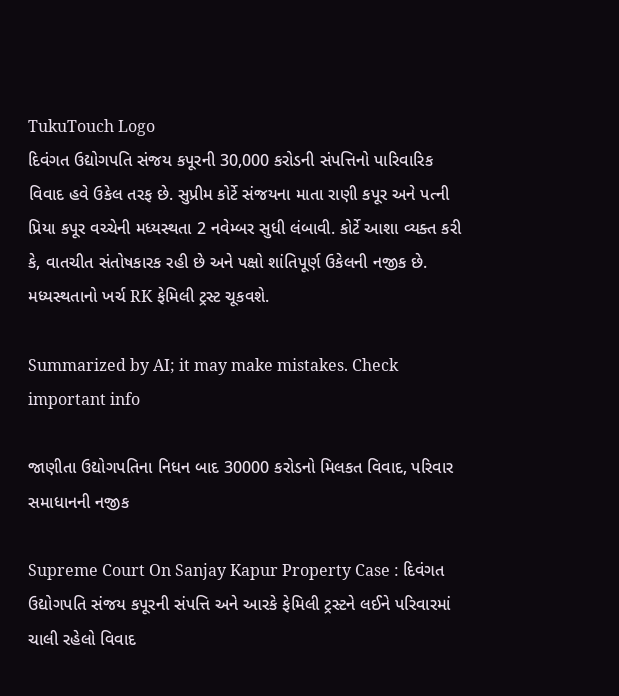TukuTouch Logo
દિવંગત ઉદ્યોગપતિ સંજય કપૂરની 30,000 કરોડની સંપત્તિનો પારિવારિક વિવાદ હવે ઉકેલ તરફ છે. સુપ્રીમ કોર્ટે સંજયના માતા રાણી કપૂર અને પત્ની પ્રિયા કપૂર વચ્ચેની મધ્યસ્થતા 2 નવેમ્બર સુધી લંબાવી. કોર્ટે આશા વ્યક્ત કરી કે, વાતચીત સંતોષકારક રહી છે અને પક્ષો શાંતિપૂર્ણ ઉકેલની નજીક છે. મધ્યસ્થતાનો ખર્ચ RK ફેમિલી ટ્રસ્ટ ચૂકવશે.

Summarized by AI; it may make mistakes. Check important info

જાણીતા ઉદ્યોગપતિના નિધન બાદ 30000 કરોડનો મિલકત વિવાદ, પરિવાર સમાધાનની નજીક

Supreme Court On Sanjay Kapur Property Case : દિવંગત ઉદ્યોગપતિ સંજય કપૂરની સંપત્તિ અને આરકે ફેમિલી ટ્રસ્ટને લઈને પરિવારમાં ચાલી રહેલો વિવાદ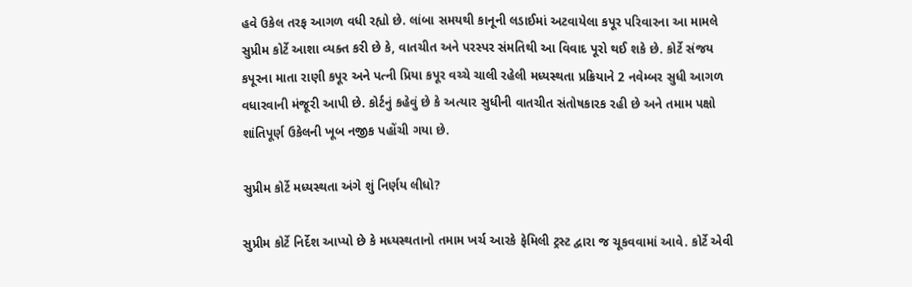હવે ઉકેલ તરફ આગળ વધી રહ્યો છે. લાંબા સમયથી કાનૂની લડાઈમાં અટવાયેલા કપૂર પરિવારના આ મામલે સુપ્રીમ કોર્ટે આશા વ્યક્ત કરી છે કે, વાતચીત અને પરસ્પર સંમતિથી આ વિવાદ પૂરો થઈ શકે છે. કોર્ટે સંજય કપૂરના માતા રાણી કપૂર અને પત્ની પ્રિયા કપૂર વચ્ચે ચાલી રહેલી મધ્યસ્થતા પ્રક્રિયાને 2 નવેમ્બર સુધી આગળ વધારવાની મંજૂરી આપી છે. કોર્ટનું કહેવું છે કે અત્યાર સુધીની વાતચીત સંતોષકારક રહી છે અને તમામ પક્ષો શાંતિપૂર્ણ ઉકેલની ખૂબ નજીક પહોંચી ગયા છે.

સુપ્રીમ કોર્ટે મધ્યસ્થતા અંગે શું નિર્ણય લીધો?

સુપ્રીમ કોર્ટે નિર્દેશ આપ્યો છે કે મધ્યસ્થતાનો તમામ ખર્ચ આરકે ફેમિલી ટ્રસ્ટ દ્વારા જ ચૂકવવામાં આવે. કોર્ટે એવી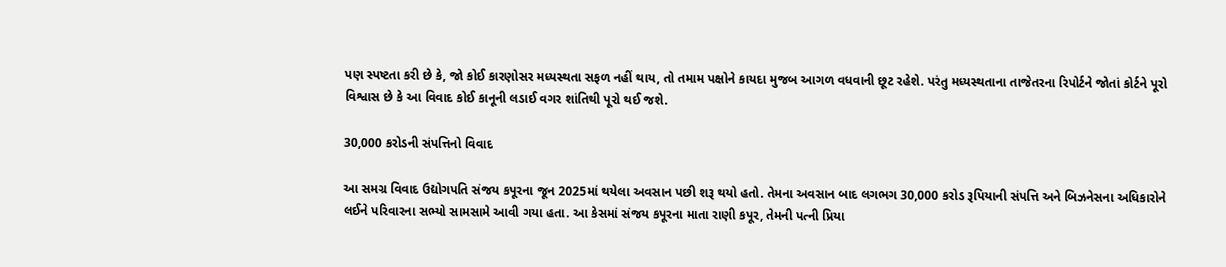પણ સ્પષ્ટતા કરી છે કે, જો કોઈ કારણોસર મધ્યસ્થતા સફળ નહીં થાય, તો તમામ પક્ષોને કાયદા મુજબ આગળ વધવાની છૂટ રહેશે. પરંતુ મધ્યસ્થતાના તાજેતરના રિપોર્ટને જોતાં કોર્ટને પૂરો વિશ્વાસ છે કે આ વિવાદ કોઈ કાનૂની લડાઈ વગર શાંતિથી પૂરો થઈ જશે.

30,000 કરોડની સંપત્તિનો વિવાદ

આ સમગ્ર વિવાદ ઉદ્યોગપતિ સંજય કપૂરના જૂન 2025માં થયેલા અવસાન પછી શરૂ થયો હતો. તેમના અવસાન બાદ લગભગ 30,000 કરોડ રૂપિયાની સંપત્તિ અને બિઝનેસના અધિકારોને લઈને પરિવારના સભ્યો સામસામે આવી ગયા હતા. આ કેસમાં સંજય કપૂરના માતા રાણી કપૂર, તેમની પત્ની પ્રિયા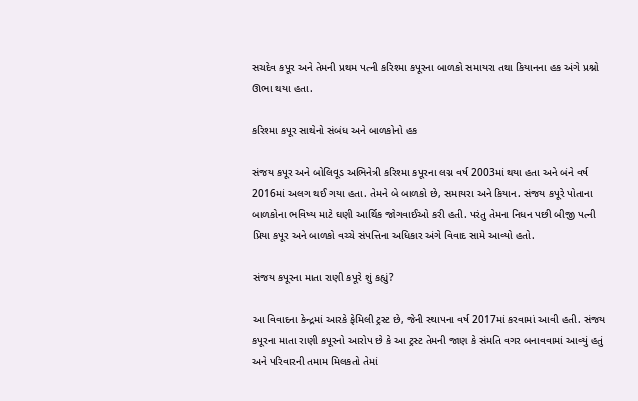સચદેવ કપૂર અને તેમની પ્રથમ પત્ની કરિશ્મા કપૂરના બાળકો સમાયરા તથા કિયાનના હક અંગે પ્રશ્નો ઊભા થયા હતા.

કરિશ્મા કપૂર સાથેનો સંબંધ અને બાળકોનો હક

સંજય કપૂર અને બોલિવૂડ અભિનેત્રી કરિશ્મા કપૂરના લગ્ન વર્ષ 2003માં થયા હતા અને બંને વર્ષ 2016માં અલગ થઈ ગયા હતા. તેમને બે બાળકો છે, સમાયરા અને કિયાન. સંજય કપૂરે પોતાના બાળકોના ભવિષ્ય માટે ઘણી આર્થિક જોગવાઈઓ કરી હતી. પરંતુ તેમના નિધન પછી બીજી પત્ની પ્રિયા કપૂર અને બાળકો વચ્ચે સંપત્તિના અધિકાર અંગે વિવાદ સામે આવ્યો હતો.

સંજય કપૂરના માતા રાણી કપૂરે શું કહ્યું?

આ વિવાદના કેન્દ્રમાં આરકે ફેમિલી ટ્રસ્ટ છે, જેની સ્થાપના વર્ષ 2017માં કરવામાં આવી હતી. સંજય કપૂરના માતા રાણી કપૂરનો આરોપ છે કે આ ટ્રસ્ટ તેમની જાણ કે સંમતિ વગર બનાવવામાં આવ્યું હતું અને પરિવારની તમામ મિલકતો તેમાં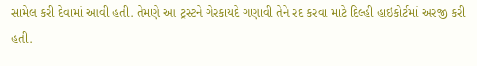સામેલ કરી દેવામાં આવી હતી. તેમણે આ ટ્રસ્ટને ગેરકાયદે ગણાવી તેને રદ કરવા માટે દિલ્હી હાઇકોર્ટમાં અરજી કરી હતી.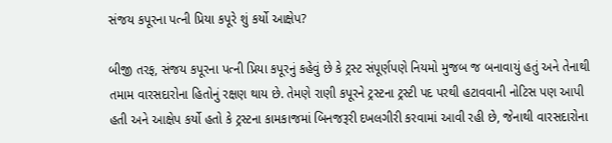સંજય કપૂરના પત્ની પ્રિયા કપૂરે શું કર્યો આક્ષેપ?

બીજી તરફ, સંજય કપૂરના પત્ની પ્રિયા કપૂરનું કહેવું છે કે ટ્રસ્ટ સંપૂર્ણપણે નિયમો મુજબ જ બનાવાયું હતું અને તેનાથી તમામ વારસદારોના હિતોનું રક્ષણ થાય છે. તેમણે રાણી કપૂરને ટ્રસ્ટના ટ્રસ્ટી પદ પરથી હટાવવાની નોટિસ પણ આપી હતી અને આક્ષેપ કર્યો હતો કે ટ્રસ્ટના કામકાજમાં બિનજરૂરી દખલગીરી કરવામાં આવી રહી છે, જેનાથી વારસદારોના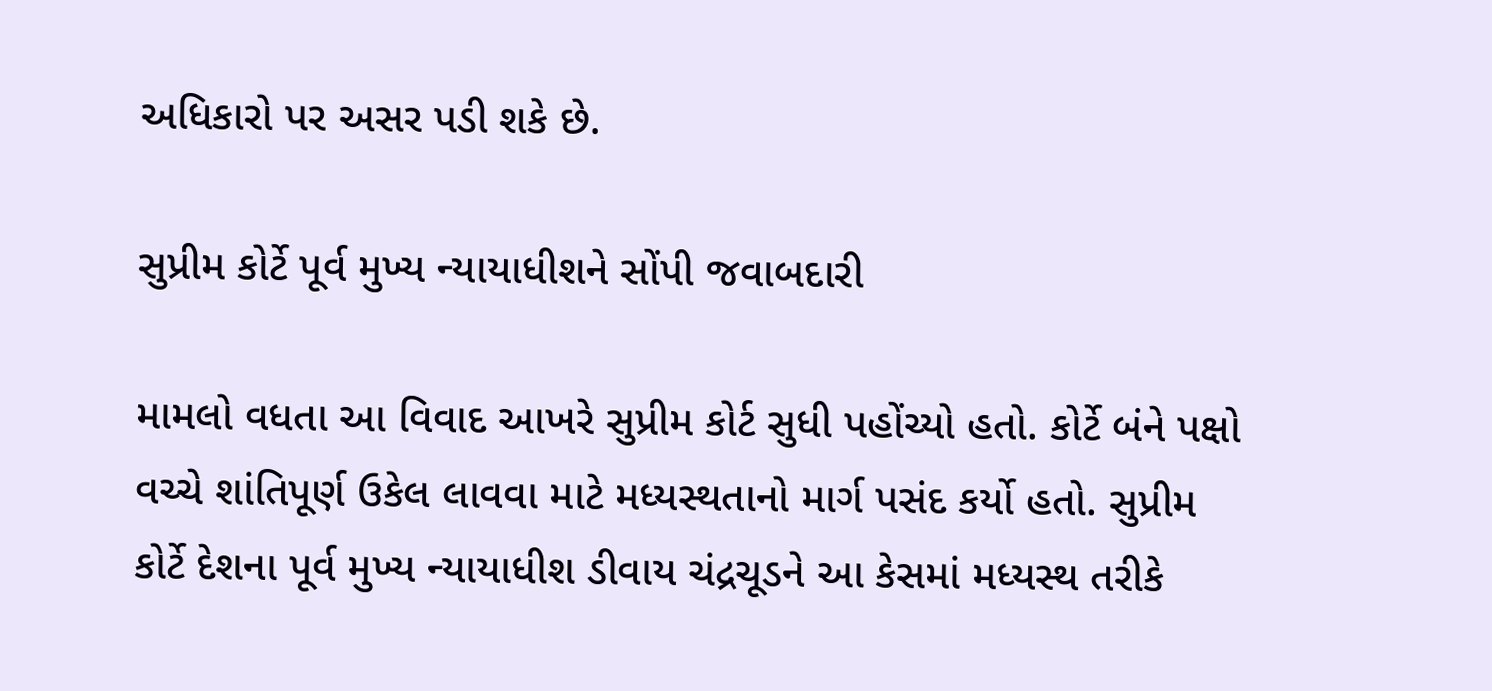અધિકારો પર અસર પડી શકે છે.

સુપ્રીમ કોર્ટે પૂર્વ મુખ્ય ન્યાયાધીશને સોંપી જવાબદારી

મામલો વધતા આ વિવાદ આખરે સુપ્રીમ કોર્ટ સુધી પહોંચ્યો હતો. કોર્ટે બંને પક્ષો વચ્ચે શાંતિપૂર્ણ ઉકેલ લાવવા માટે મધ્યસ્થતાનો માર્ગ પસંદ કર્યો હતો. સુપ્રીમ કોર્ટે દેશના પૂર્વ મુખ્ય ન્યાયાધીશ ડીવાય ચંદ્રચૂડને આ કેસમાં મધ્યસ્થ તરીકે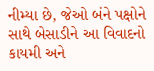નીમ્યા છે, જેઓ બંને પક્ષોને સાથે બેસાડીને આ વિવાદનો કાયમી અને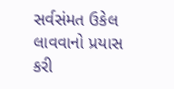સર્વસંમત ઉકેલ લાવવાનો પ્રયાસ કરી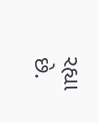રહ્યા છે.